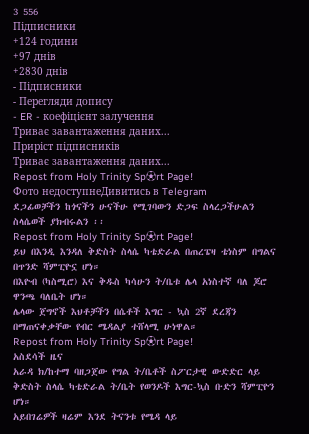3 556
Підписники
+124 години
+97 днів
+2830 днів
- Підписники
- Перегляди допису
- ER - коефіцієнт залучення
Триває завантаження даних...
Приріст підписників
Триває завантаження даних...
Repost from Holy Trinity Sp⚽rt Page!
Фото недоступнеДивитись в Telegram
ደጋፊወቻችን ከጎናችን ሁናችሁ የሚገባውን ድጋፍ ስላረጋችሁልን ስላሴወች ያክብሩልን ፡፡
Repost from Holy Trinity Sp⚽rt Page!
ይህ በእንዲ እንዳለ ቅድስት ስላሴ ካቴድራል በጠረፔዛ ቴነስም በግልና በጥንድ ሻምፒዮኗ ሆነ።
በእዮብ (ካስሚሮ) እና ቅዱስ ካሳሁን ት/ቤቱ ሌላ አነስተኛ ባለ ጆሮ ዋንጫ ባለቤት ሆነ።
ሌላው ጀግኖች እህቶቻችን በሴቶች እግር - ኳስ 2ኛ ደረጃን በማጠናቀቃቸው የብር ሜዳልያ ተሸላሚ ሁነዋል።
Repost from Holy Trinity Sp⚽rt Page!
አስደሳች ዜና
አራዳ ክ/ከተማ ባዘጋጀው የግል ት/ቤቶች ስፖርታዊ ውድድር ላይ ቅድስት ስላሴ ካቴድራል ት/ቤት የወንዶች እግር-ኳስ ቡድን ሻምፒዮን ሆነ።
አይበገሬዎች ዛሬም እንደ ትናንቱ የሜዳ ላይ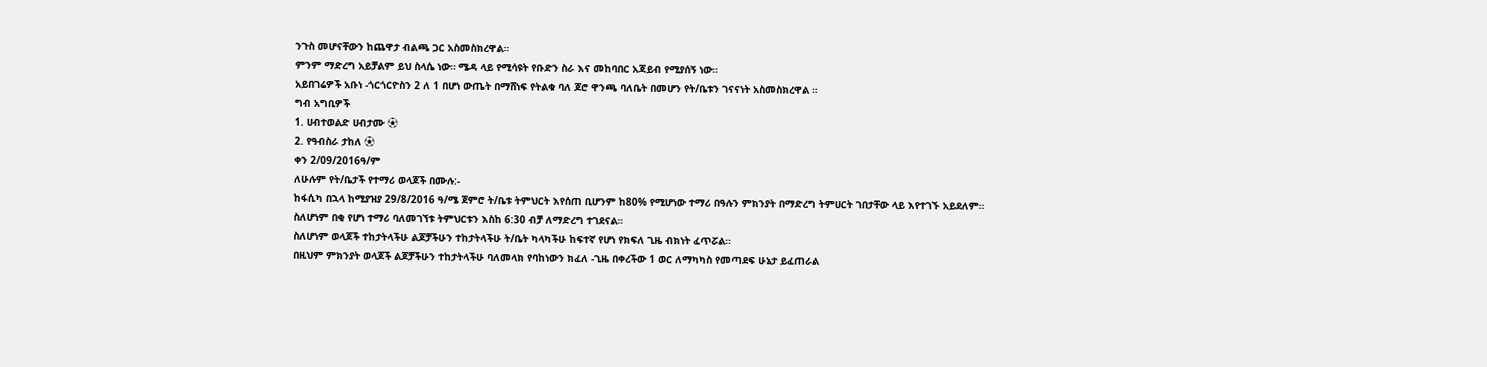ንጉስ መሆናቸውን ከጨዋታ ብልጫ ጋር አስመስክረዋል።
ምንም ማድረግ አይቻልም ይህ ስላሴ ነው። ሜዳ ላይ የሚሳዩት የቡድን ስራ እና መከባበር አጃይብ የሚያሰኝ ነው።
አይበገሬዎች አቡነ -ጎርጎርዮስን 2 ለ 1 በሆነ ውጤት በማሸነፍ የትልቁ ባለ ጆሮ ዋንጫ ባለቤት በመሆን የት/ቤቱን ገናናነት አስመስክረዋል ።
ግብ አግቢዎች
1. ሀብተወልድ ሀብታሙ ⚽
2. የዓብስራ ታከለ ⚽
ቀን 2/09/2016ዓ/ም
ለሁሉም የት/ቤታች የተማሪ ወላጆች በሙሉ:-
ከፋሲካ በኋላ ከሚያዝያ 29/8/2016 ዓ/ሜ ጀምሮ ት/ቤቱ ትምህርት እየሰጠ ቢሆንም ከ80% የሚሆነው ተማሪ በዓሉን ምክንያት በማድረግ ትምሀርት ገበታቸው ላይ እየተገኙ አይደለም።
ስለሆነም በቂ የሆነ ተማሪ ባለመገኘቱ ትምህርቱን እስከ 6:30 ብቻ ለማድረግ ተገደናል።
ስለሆነም ወላጆች ተከታትላችሁ ልጆቻችሁን ተከታትላችሁ ት/ቤት ካላካችሁ ከፍተኛ የሆነ የክፍለ ጊዜ ብክነት ፈጥሯል።
በዚህም ምክንያት ወላጆች ልጆቻችሁን ተከታትላችሁ ባለመላክ የባከነውን ክፈለ -ጊዜ በቀረችው 1 ወር ለማካካስ የመጣደፍ ሁኔታ ይፈጠራል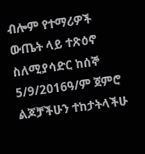ብሎም የተማሪዎች ውጤት ላይ ተጽዕኖ ስለሚያሳድር ከሰኞ 5/9/2016ዓ/ም ጀምሮ ልጆቻችሁን ተከታትላችሁ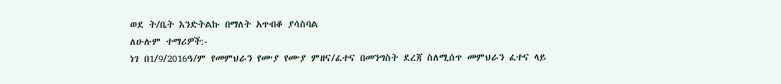ወደ ት/ቤት እንድትልኩ በማለት አጥብቆ ያሳስባል
ለሁሉም ተማሪዎች:-
ነገ በ1/9/2016ዓ/ም የመምህራን የሙያ የሙያ ምዘና/ፈተና በመንግስት ደረጃ ስለሚሰጥ መምህራን ፈተና ላይ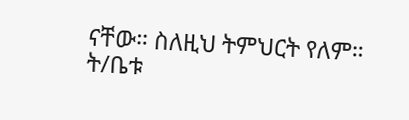ናቸው። ስለዚህ ትምህርት የለም።
ት/ቤቱ